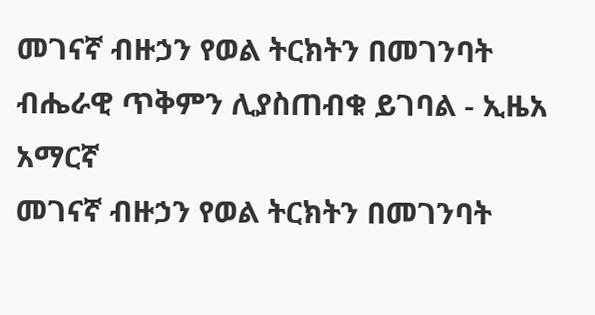መገናኛ ብዙኃን የወል ትርክትን በመገንባት ብሔራዊ ጥቅምን ሊያስጠብቁ ይገባል - ኢዜአ አማርኛ
መገናኛ ብዙኃን የወል ትርክትን በመገንባት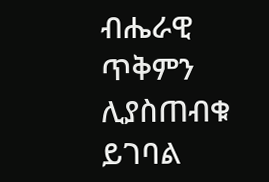ብሔራዊ ጥቅምን ሊያስጠብቁ ይገባል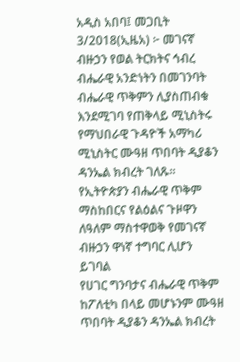አዲስ አበባ፤ መጋቢት 3/2018(ኢዜአ) ፦ መገናኛ ብዙኃን የወል ትርክትና ኅብረ ብሔራዊ አንድነትን በመገንባት ብሔራዊ ጥቅምን ሊያስጠብቁ እንደሚገባ የጠቅላይ ሚኒስትሩ የማህበራዊ ጉዳዮች አማካሪ ሚኒስትር ሙዓዘ ጥበባት ዲያቆን ዳንኤል ክብረት ገለጹ።
የኢትዮጵያን ብሔራዊ ጥቅም ማስከበርና የልዕልና ጉዞዋን ለዓለም ማስተዋወቅ የመገናኛ ብዙኃን ዋነኛ ተግባር ሊሆን ይገባል
የሀገር ግንባታና ብሔራዊ ጥቅም ከፖለቲካ በላይ መሆኑንም ሙዓዘ ጥበባት ዲያቆን ዳንኤል ክብረት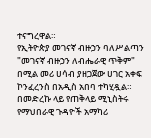ተናግረዋል።
የኢትዮጵያ መገናኛ ብዙኃን ባለሥልጣን "መገናኛ ብዙኃን ለብሔራዊ ጥቅም" በሚል መሪ ሀሳብ ያዘጋጀው ሀገር አቀፍ ኮንፈረንስ በአዲስ አበባ ተካሂዷል።
በመድረኩ ላይ የጠቅላይ ሚኒስትሩ የማህበራዊ ጉዳዮች አማካሪ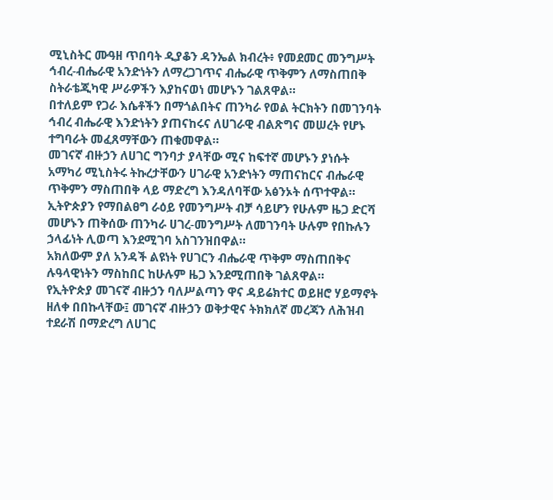ሚኒስትር ሙዓዘ ጥበባት ዲያቆን ዳንኤል ክብረት፥ የመደመር መንግሥት ኅብረ-ብሔራዊ አንድነትን ለማረጋገጥና ብሔራዊ ጥቅምን ለማስጠበቅ ስትራቴጂካዊ ሥራዎችን እያከናወነ መሆኑን ገልጸዋል።
በተለይም የጋራ እሴቶችን በማጎልበትና ጠንካራ የወል ትርክትን በመገንባት ኅብረ ብሔራዊ እንድነትን ያጠናከሩና ለሀገራዊ ብልጽግና መሠረት የሆኑ ተግባራት መፈጸማቸውን ጠቁመዋል።
መገናኛ ብዙኃን ለሀገር ግንባታ ያላቸው ሚና ከፍተኛ መሆኑን ያነሱት አማካሪ ሚኒስትሩ ትኩረታቸውን ሀገራዊ አንድነትን ማጠናከርና ብሔራዊ ጥቅምን ማስጠበቅ ላይ ማድረግ እንዳለባቸው አፅንኦት ሰጥተዋል።
ኢትዮጵያን የማበልፀግ ራዕይ የመንግሥት ብቻ ሳይሆን የሁሉም ዜጋ ድርሻ መሆኑን ጠቅሰው ጠንካራ ሀገረ-መንግሥት ለመገንባት ሁሉም የበኩሉን ኃላፊነት ሊወጣ እንደሚገባ አስገንዝበዋል።
አክለውም ያለ አንዳች ልዩነት የሀገርን ብሔራዊ ጥቅም ማስጠበቅና ሉዓላዊነትን ማስከበር ከሁሉም ዜጋ እንደሚጠበቅ ገልጸዋል።
የኢትዮጵያ መገናኛ ብዙኃን ባለሥልጣን ዋና ዳይሬክተር ወይዘሮ ሃይማኖት ዘለቀ በበኩላቸው፤ መገናኛ ብዙኃን ወቅታዊና ትክክለኛ መረጃን ለሕዝብ ተደራሽ በማድረግ ለሀገር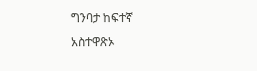ግንባታ ከፍተኛ አስተዋጽኦ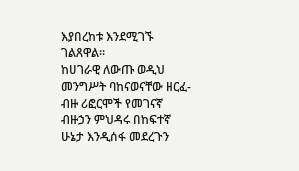እያበረከቱ እንደሚገኙ ገልጸዋል።
ከሀገራዊ ለውጡ ወዲህ መንግሥት ባከናወናቸው ዘርፈ-ብዙ ሪፎርሞች የመገናኛ ብዙኃን ምህዳሩ በከፍተኛ ሁኔታ እንዲሰፋ መደረጉን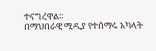ተናግረዋል።
በማህበራዊ ሚዲያ የተሰማሩ አካላት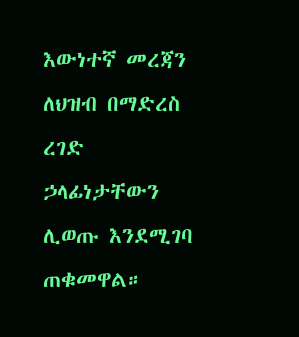እውነተኛ መረጃን ለህዝብ በማድረስ ረገድ ኃላፊነታቸውን ሊወጡ እንደሚገባ ጠቁመዋል።